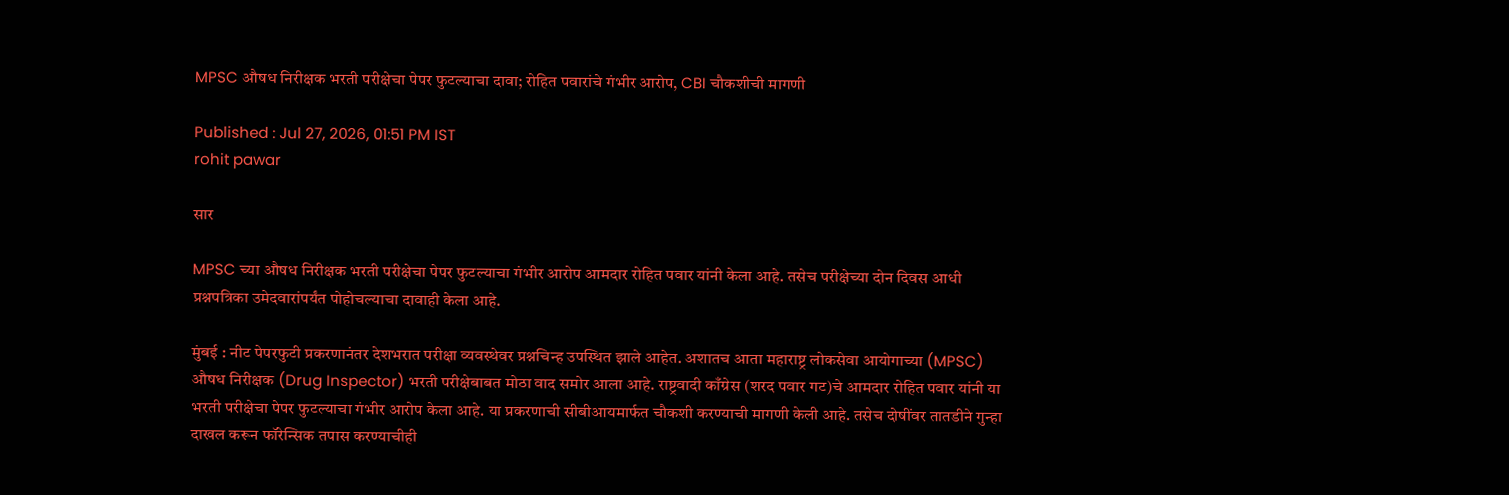MPSC औषध निरीक्षक भरती परीक्षेचा पेपर फुटल्याचा दावा; रोहित पवारांचे गंभीर आरोप, CBI चौकशीची मागणी

Published : Jul 27, 2026, 01:51 PM IST
rohit pawar

सार

MPSC च्या औषध निरीक्षक भरती परीक्षेचा पेपर फुटल्याचा गंभीर आरोप आमदार रोहित पवार यांनी केला आहे. तसेच परीक्षेच्या दोन दिवस आधी प्रश्नपत्रिका उमेदवारांपर्यंत पोहोचल्याचा दावाही केला आहे.

मुंबई : नीट पेपरफुटी प्रकरणानंतर देशभरात परीक्षा व्यवस्थेवर प्रश्नचिन्ह उपस्थित झाले आहेत. अशातच आता महाराष्ट्र लोकसेवा आयोगाच्या (MPSC) औषध निरीक्षक (Drug Inspector) भरती परीक्षेबाबत मोठा वाद समोर आला आहे. राष्ट्रवादी काँग्रेस (शरद पवार गट)चे आमदार रोहित पवार यांनी या भरती परीक्षेचा पेपर फुटल्याचा गंभीर आरोप केला आहे. या प्रकरणाची सीबीआयमार्फत चौकशी करण्याची मागणी केली आहे. तसेच दोषींवर तातडीने गुन्हा दाखल करून फॉरेन्सिक तपास करण्याचीही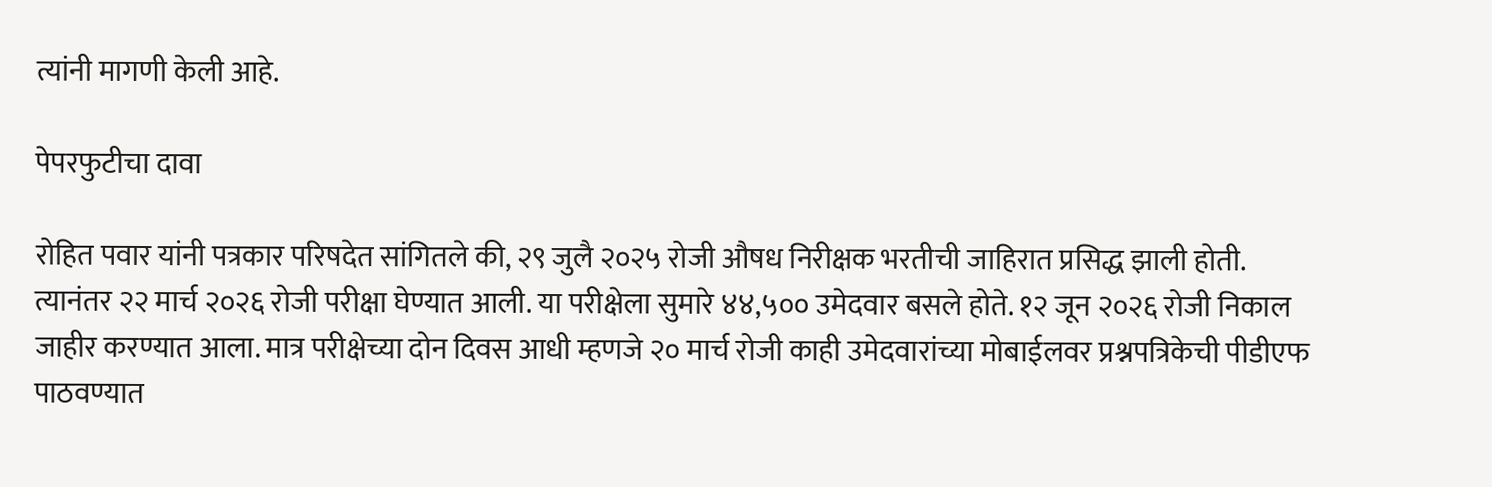त्यांनी मागणी केली आहे.

पेपरफुटीचा दावा

रोहित पवार यांनी पत्रकार परिषदेत सांगितले की, २९ जुलै २०२५ रोजी औषध निरीक्षक भरतीची जाहिरात प्रसिद्ध झाली होती. त्यानंतर २२ मार्च २०२६ रोजी परीक्षा घेण्यात आली. या परीक्षेला सुमारे ४४,५०० उमेदवार बसले होते. १२ जून २०२६ रोजी निकाल जाहीर करण्यात आला. मात्र परीक्षेच्या दोन दिवस आधी म्हणजे २० मार्च रोजी काही उमेदवारांच्या मोबाईलवर प्रश्नपत्रिकेची पीडीएफ पाठवण्यात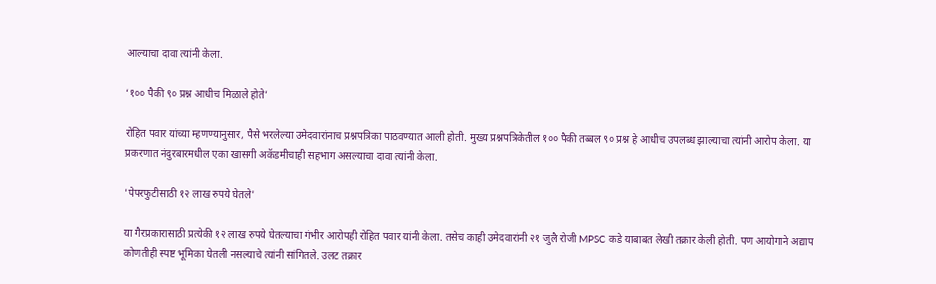आल्याचा दावा त्यांनी केला.

‘१०० पैकी ९० प्रश्न आधीच मिळाले होते’

रोहित पवार यांच्या म्हणण्यानुसार, पैसे भरलेल्या उमेदवारांनाच प्रश्नपत्रिका पाठवण्यात आली होती. मुख्य प्रश्नपत्रिकेतील १०० पैकी तब्बल ९० प्रश्न हे आधीच उपलब्ध झाल्याचा त्यांनी आरोप केला. या प्रकरणात नंदुरबारमधील एका खासगी अकॅडमीचाही सहभाग असल्याचा दावा त्यांनी केला.

'पेपरफुटीसाठी १२ लाख रुपये घेतले'

या गैरप्रकारासाठी प्रत्येकी १२ लाख रुपये घेतल्याचा गंभीर आरोपही रोहित पवार यांनी केला. तसेच काही उमेदवारांनी २१ जुलै रोजी MPSC कडे याबाबत लेखी तक्रार केली होती. पण आयोगाने अद्याप कोणतीही स्पष्ट भूमिका घेतली नसल्याचे त्यांनी सांगितले. उलट तक्रार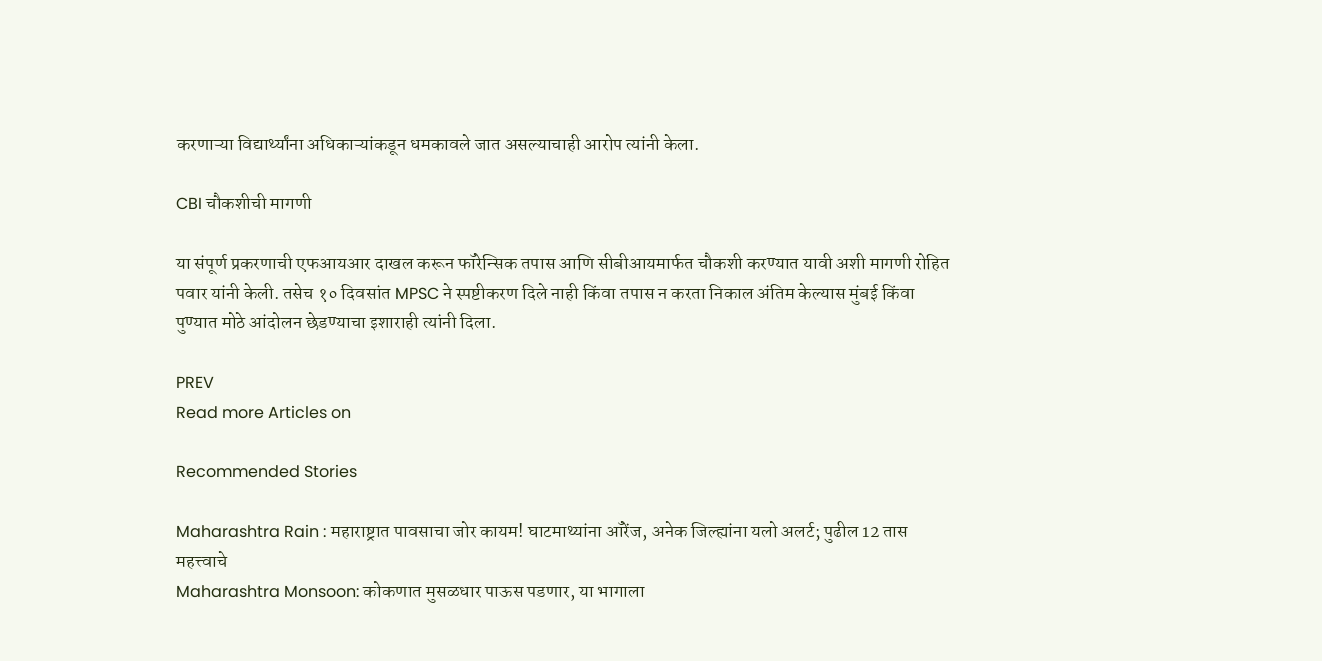करणाऱ्या विद्यार्थ्यांना अधिकाऱ्यांकडून धमकावले जात असल्याचाही आरोप त्यांनी केला.

CBI चौकशीची मागणी

या संपूर्ण प्रकरणाची एफआयआर दाखल करून फॉरेन्सिक तपास आणि सीबीआयमार्फत चौकशी करण्यात यावी अशी मागणी रोहित पवार यांनी केली. तसेच १० दिवसांत MPSC ने स्पष्टीकरण दिले नाही किंवा तपास न करता निकाल अंतिम केल्यास मुंबई किंवा पुण्यात मोठे आंदोलन छेडण्याचा इशाराही त्यांनी दिला.

PREV
Read more Articles on

Recommended Stories

Maharashtra Rain : महाराष्ट्रात पावसाचा जोर कायम! घाटमाथ्यांना ऑरेंज, अनेक जिल्ह्यांना यलो अलर्ट; पुढील 12 तास महत्त्वाचे
Maharashtra Monsoon: कोकणात मुसळधार पाऊस पडणार, या भागाला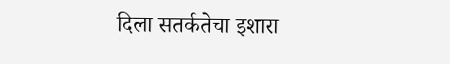दिला सतर्कतेचा इशारा